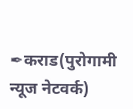✒कराड(पुरोगामी न्यूज नेटवर्क)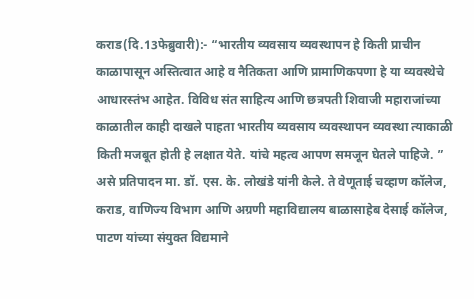कराड(दि.13फेब्रुवारी):- “भारतीय व्यवसाय व्यवस्थापन हे किती प्राचीन काळापासून अस्तित्वात आहे व नैतिकता आणि प्रामाणिकपणा हे या व्यवस्थेचे आधारस्तंभ आहेत. विविध संत साहित्य आणि छत्रपती शिवाजी महाराजांच्या काळातील काही दाखले पाहता भारतीय व्यवसाय व्यवस्थापन व्यवस्था त्याकाळी किती मजबूत होती हे लक्षात येते. यांचे महत्व आपण समजून घेतले पाहिजे. ” असे प्रतिपादन मा. डॉ. एस. के. लोखंडे यांनी केले. ते वेणूताई चव्हाण कॉलेज, कराड, वाणिज्य विभाग आणि अग्रणी महाविद्यालय बाळासाहेब देसाई कॉलेज, पाटण यांच्या संयुक्त विद्यमाने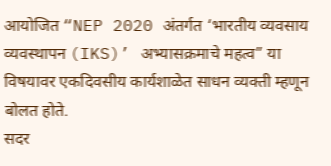आयोजित “NEP 2020 अंतर्गत ‘भारतीय व्यवसाय व्यवस्थापन (IKS)’ अभ्यासक्रमाचे महत्व” या विषयावर एकदिवसीय कार्यशाळेत साधन व्यक्ती म्हणून बोलत होते.
सदर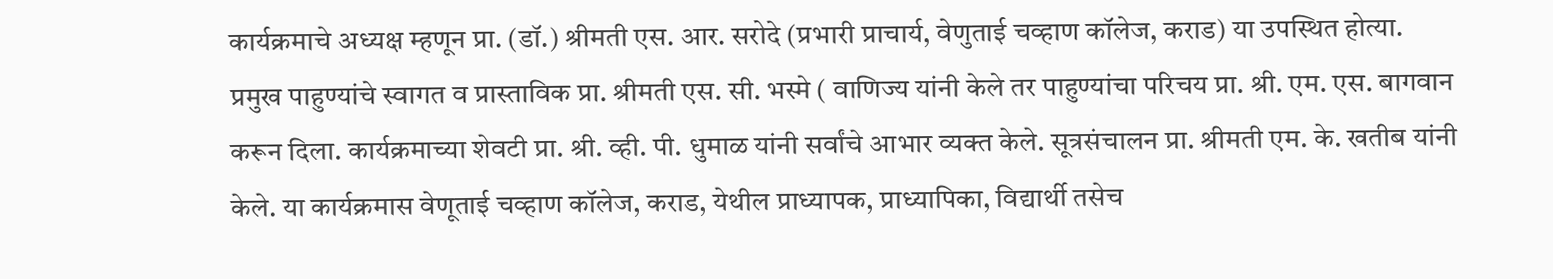कार्यक्रमाचे अध्यक्ष म्हणून प्रा. (डॉ.) श्रीमती एस. आर. सरोदे (प्रभारी प्राचार्य, वेणुताई चव्हाण कॉलेज, कराड) या उपस्थित होत्या.
प्रमुख पाहुण्यांचे स्वागत व प्रास्ताविक प्रा. श्रीमती एस. सी. भस्मे ( वाणिज्य यांनी केले तर पाहुण्यांचा परिचय प्रा. श्री. एम. एस. बागवान करून दिला. कार्यक्रमाच्या शेवटी प्रा. श्री. व्ही. पी. धुमाळ यांनी सर्वांचे आभार व्यक्त केले. सूत्रसंचालन प्रा. श्रीमती एम. के. खतीब यांनी केले. या कार्यक्रमास वेणूताई चव्हाण कॉलेज, कराड, येथील प्राध्यापक, प्राध्यापिका, विद्यार्थी तसेच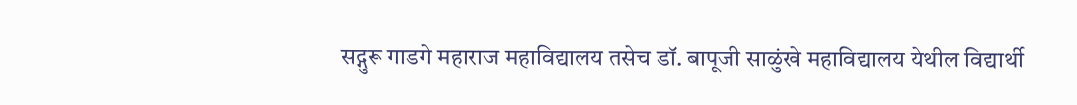सद्गुरू गाडगे महाराज महाविद्यालय तसेच डॉ. बापूजी साळुंखे महाविद्यालय येथील विद्यार्थी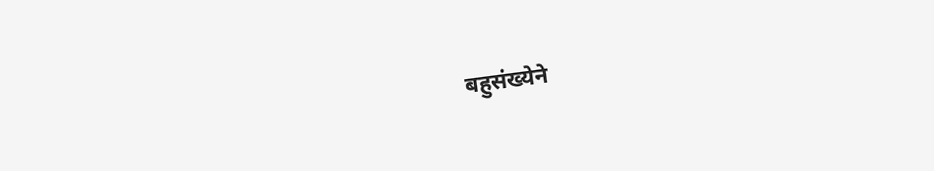बहुसंख्येने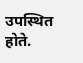उपस्थित होते.